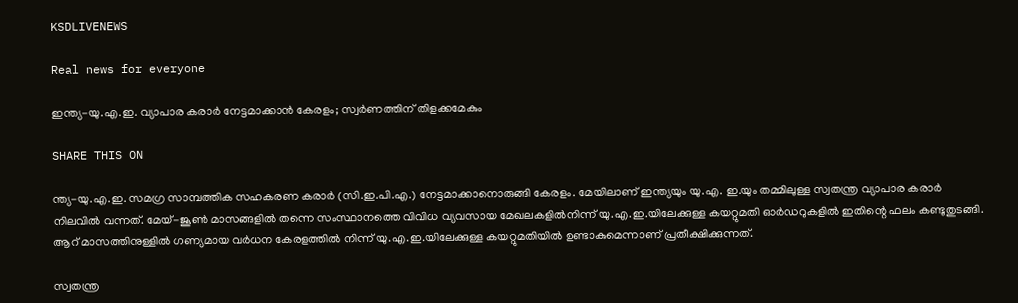KSDLIVENEWS

Real news for everyone

ഇന്ത്യ-യു.എ.ഇ. വ്യാപാര കരാര്‍ നേട്ടമാക്കാന്‍ കേരളം; സ്വര്‍ണത്തിന് തിളക്കമേകും

SHARE THIS ON

ന്ത്യ-യു.എ.ഇ. സമഗ്ര സാമ്പത്തിക സഹകരണ കരാര്‍ (സി.ഇ.പി.എ.) നേട്ടമാക്കാനൊരുങ്ങി കേരളം. മേയിലാണ് ഇന്ത്യയും യു.എ. ഇ.യും തമ്മിലുള്ള സ്വതന്ത്ര വ്യാപാര കരാര്‍ നിലവില്‍ വന്നത്. മേയ്-ജൂണ്‍ മാസങ്ങളില്‍ തന്നെ സംസ്ഥാനത്തെ വിവിധ വ്യവസായ മേഖലകളില്‍നിന്ന് യു.എ.ഇ.യിലേക്കുള്ള കയറ്റുമതി ഓര്‍ഡറുകളില്‍ ഇതിന്റെ ഫലം കണ്ടുതുടങ്ങി. ആറ് മാസത്തിനുള്ളില്‍ ഗണ്യമായ വര്‍ധന കേരളത്തില്‍ നിന്ന് യു.എ.ഇ.യിലേക്കുള്ള കയറ്റുമതിയില്‍ ഉണ്ടാകുമെന്നാണ് പ്രതീക്ഷിക്കുന്നത്.

സ്വതന്ത്ര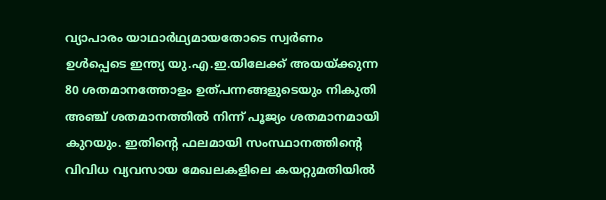വ്യാപാരം യാഥാര്‍ഥ്യമായതോടെ സ്വര്‍ണം ഉള്‍പ്പെടെ ഇന്ത്യ യു.എ.ഇ.യിലേക്ക് അയയ്ക്കുന്ന 80 ശതമാനത്തോളം ഉത്പന്നങ്ങളുടെയും നികുതി അഞ്ച് ശതമാനത്തില്‍ നിന്ന് പൂജ്യം ശതമാനമായി കുറയും. ഇതിന്റെ ഫലമായി സംസ്ഥാനത്തിന്റെ വിവിധ വ്യവസായ മേഖലകളിലെ കയറ്റുമതിയില്‍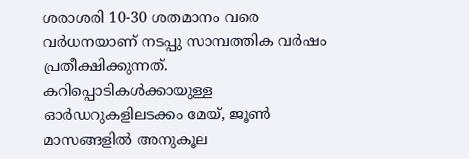ശരാശരി 10-30 ശതമാനം വരെ വര്‍ധനയാണ് നടപ്പു സാമ്പത്തിക വര്‍ഷം പ്രതീക്ഷിക്കുന്നത്. കറിപ്പൊടികള്‍ക്കായുള്ള ഓര്‍ഡറുകളിലടക്കം മേയ്, ജൂണ്‍ മാസങ്ങളില്‍ അനുകൂല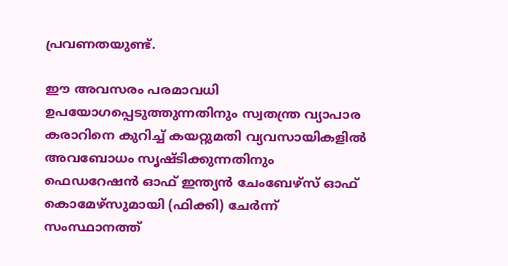പ്രവണതയുണ്ട്.

ഈ അവസരം പരമാവധി ഉപയോഗപ്പെടുത്തുന്നതിനും സ്വതന്ത്ര വ്യാപാര കരാറിനെ കുറിച്ച് കയറ്റുമതി വ്യവസായികളില്‍ അവബോധം സൃഷ്ടിക്കുന്നതിനും ഫെഡറേഷന്‍ ഓഫ് ഇന്ത്യന്‍ ചേംബേഴ്സ് ഓഫ് കൊമേഴ്സുമായി (ഫിക്കി) ചേര്‍ന്ന് സംസ്ഥാനത്ത്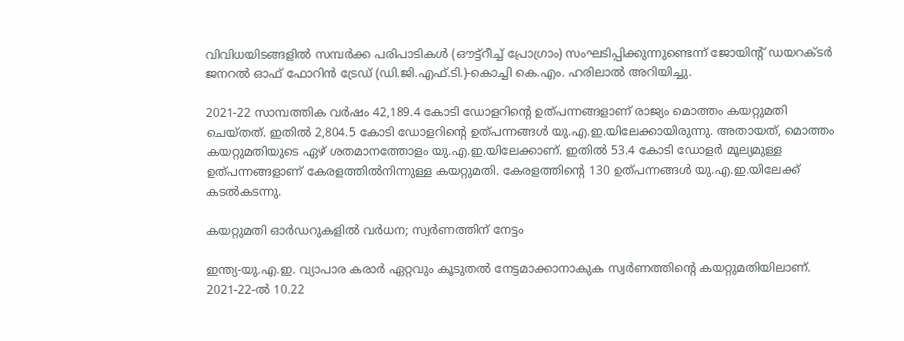വിവിധയിടങ്ങളില്‍ സമ്പര്‍ക്ക പരിപാടികള്‍ (ഔട്ട്റീച്ച് പ്രോഗ്രാം) സംഘടിപ്പിക്കുന്നുണ്ടെന്ന് ജോയിന്റ് ഡയറക്ടര്‍ ജനറല്‍ ഓഫ് ഫോറിന്‍ ട്രേഡ് (ഡി.ജി.എഫ്.ടി.)-കൊച്ചി കെ.എം. ഹരിലാല്‍ അറിയിച്ചു.

2021-22 സാമ്പത്തിക വര്‍ഷം 42,189.4 കോടി ഡോളറിന്റെ ഉത്പന്നങ്ങളാണ് രാജ്യം മൊത്തം കയറ്റുമതി ചെയ്തത്. ഇതില്‍ 2,804.5 കോടി ഡോളറിന്റെ ഉത്പന്നങ്ങള്‍ യു.എ.ഇ.യിലേക്കായിരുന്നു. അതായത്, മൊത്തം കയറ്റുമതിയുടെ ഏഴ് ശതമാനത്തോളം യു.എ.ഇ.യിലേക്കാണ്. ഇതില്‍ 53.4 കോടി ഡോളര്‍ മൂല്യമുള്ള ഉത്പന്നങ്ങളാണ് കേരളത്തില്‍നിന്നുള്ള കയറ്റുമതി. കേരളത്തിന്റെ 130 ഉത്പന്നങ്ങള്‍ യു.എ.ഇ.യിലേക്ക് കടല്‍കടന്നു.

കയറ്റുമതി ഓര്‍ഡറുകളില്‍ വര്‍ധന; സ്വര്‍ണത്തിന് നേട്ടം

ഇന്ത്യ-യു.എ.ഇ. വ്യാപാര കരാര്‍ ഏറ്റവും കൂടുതല്‍ നേട്ടമാക്കാനാകുക സ്വര്‍ണത്തിന്റെ കയറ്റുമതിയിലാണ്. 2021-22-ല്‍ 10.22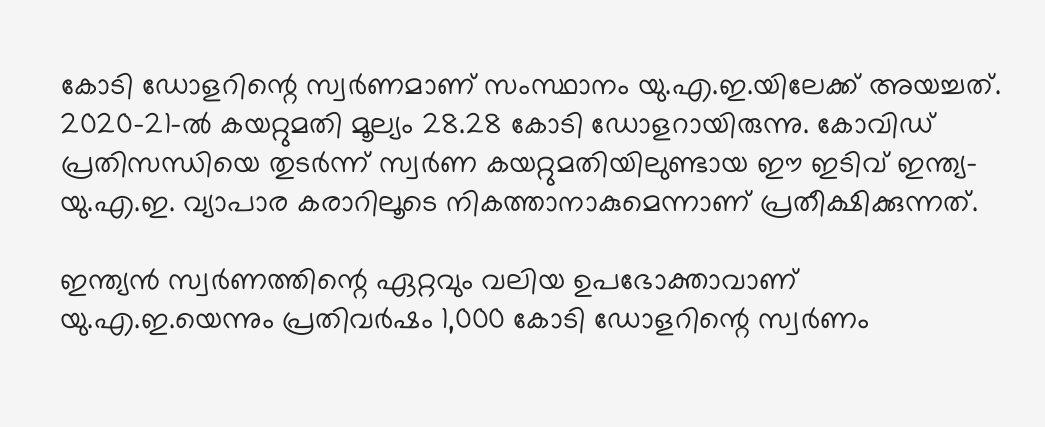കോടി ഡോളറിന്റെ സ്വര്‍ണമാണ് സംസ്ഥാനം യു.എ.ഇ.യിലേക്ക് അയച്ചത്. 2020-21-ല്‍ കയറ്റുമതി മൂല്യം 28.28 കോടി ഡോളറായിരുന്നു. കോവിഡ് പ്രതിസന്ധിയെ തുടര്‍ന്ന് സ്വര്‍ണ കയറ്റുമതിയിലുണ്ടായ ഈ ഇടിവ് ഇന്ത്യ-യു.എ.ഇ. വ്യാപാര കരാറിലൂടെ നികത്താനാകുമെന്നാണ് പ്രതീക്ഷിക്കുന്നത്.

ഇന്ത്യന്‍ സ്വര്‍ണത്തിന്റെ ഏറ്റവും വലിയ ഉപഭോക്താവാണ് യു.എ.ഇ.യെന്നും പ്രതിവര്‍ഷം 1,000 കോടി ഡോളറിന്റെ സ്വര്‍ണം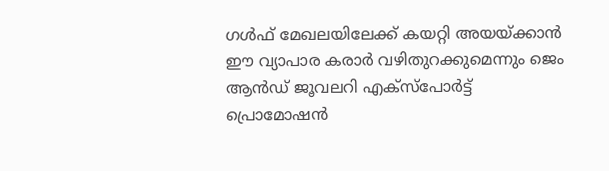ഗള്‍ഫ് മേഖലയിലേക്ക് കയറ്റി അയയ്ക്കാന്‍ ഈ വ്യാപാര കരാര്‍ വഴിതുറക്കുമെന്നും ജെം ആന്‍ഡ് ജൂവലറി എക്‌സ്പോര്‍ട്ട് പ്രൊമോഷന്‍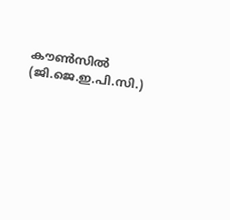കൗണ്‍സില്‍ (ജി.ജെ.ഇ.പി.സി.)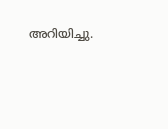അറിയിച്ചു.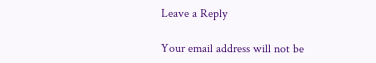Leave a Reply

Your email address will not be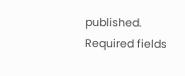published. Required fields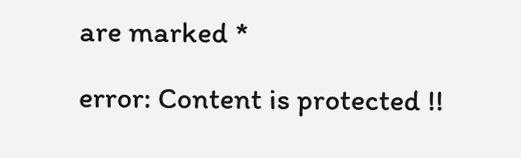are marked *

error: Content is protected !!